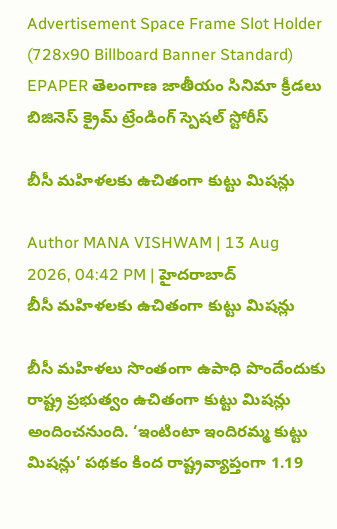Advertisement Space Frame Slot Holder (728x90 Billboard Banner Standard)
EPAPER తెలంగాణ జాతీయం సినిమా క్రీడలు బిజినెస్ క్రైమ్ ట్రేండింగ్ స్పెషల్ స్టోరీస్

బీసీ మహిళలకు ఉచితంగా కుట్టు మిషన్లు

Author MANA VISHWAM | 13 Aug 2026, 04:42 PM | హైదరాబాద్
బీసీ మహిళలకు ఉచితంగా కుట్టు మిషన్లు

బీసీ మహిళలు సొంతంగా ఉపాధి పొందేందుకు రాష్ట్ర ప్రభుత్వం ఉచితంగా కుట్టు మిషన్లు అందించనుంది. ‘ఇంటింటా ఇందిరమ్మ కుట్టు మిషన్లు’ పథకం కింద రాష్ట్రవ్యాప్తంగా 1.19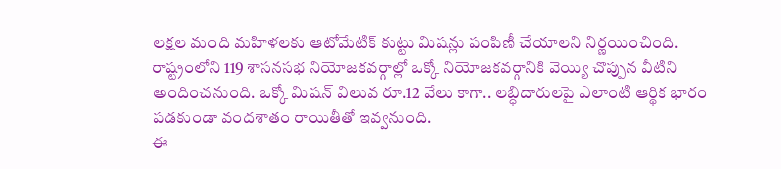లక్షల మంది మహిళలకు ఆటోమేటిక్‌ కుట్టు మిషన్లు పంపిణీ చేయాలని నిర్ణయించింది. రాష్ట్రంలోని 119 శాసనసభ నియోజకవర్గాల్లో ఒక్కో నియోజకవర్గానికి వెయ్యి చొప్పున వీటిని అందించనుంది. ఒక్కో మిషన్‌ విలువ రూ.12 వేలు కాగా.. లబ్ధిదారులపై ఎలాంటి ఆర్థిక భారం పడకుండా వందశాతం రాయితీతో ఇవ్వనుంది.
ఈ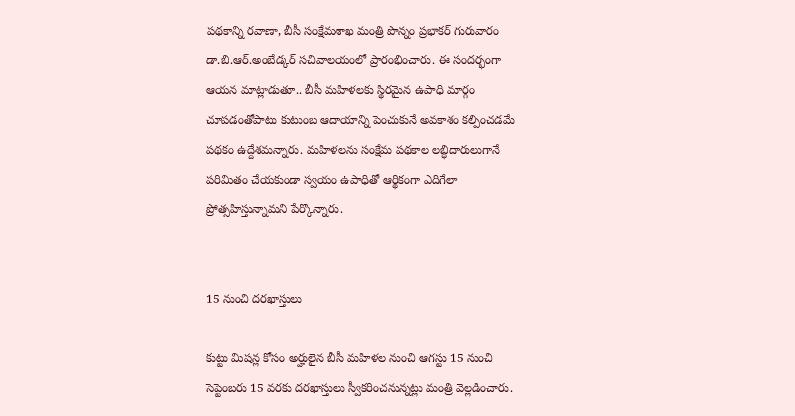పథకాన్ని రవాణా, బీసీ సంక్షేమశాఖ మంత్రి పొన్నం ప్రభాకర్‌ గురువారం డా.బి.ఆర్‌.అంబేడ్కర్‌ సచివాలయంలో ప్రారంభించారు. ఈ సందర్భంగా ఆయన మాట్లాడుతూ.. బీసీ మహిళలకు స్థిరమైన ఉపాధి మార్గం చూపడంతోపాటు కుటుంబ ఆదాయాన్ని పెంచుకునే అవకాశం కల్పించడమే పథకం ఉద్దేశమన్నారు. మహిళలను సంక్షేమ పథకాల లబ్ధిదారులుగానే పరిమితం చేయకుండా స్వయం ఉపాధితో ఆర్థికంగా ఎదిగేలా ప్రోత్సహిస్తున్నామని పేర్కొన్నారు.


15 నుంచి దరఖాస్తులు

కుట్టు మిషన్ల కోసం అర్హులైన బీసీ మహిళల నుంచి ఆగస్టు 15 నుంచి సెప్టెంబరు 15 వరకు దరఖాస్తులు స్వీకరించనున్నట్లు మంత్రి వెల్లడించారు.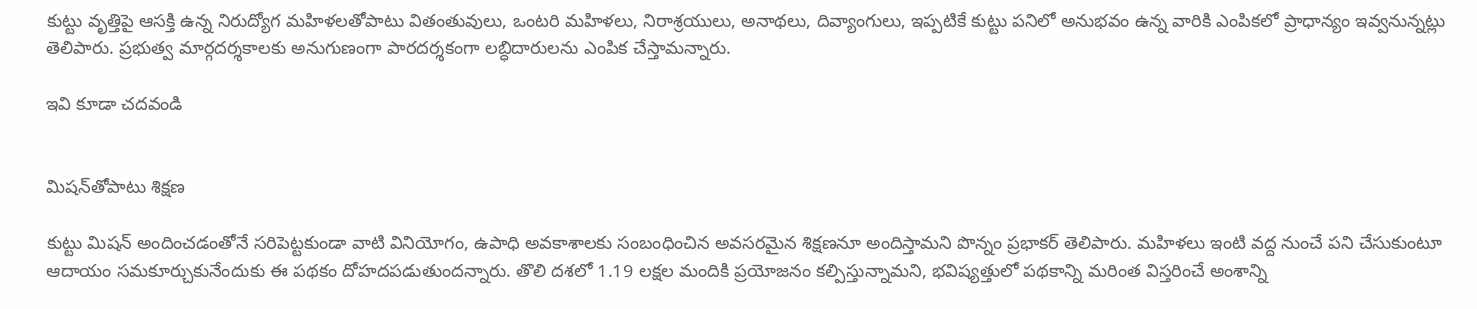కుట్టు వృత్తిపై ఆసక్తి ఉన్న నిరుద్యోగ మహిళలతోపాటు వితంతువులు, ఒంటరి మహిళలు, నిరాశ్రయులు, అనాథలు, దివ్యాంగులు, ఇప్పటికే కుట్టు పనిలో అనుభవం ఉన్న వారికి ఎంపికలో ప్రాధాన్యం ఇవ్వనున్నట్లు తెలిపారు. ప్రభుత్వ మార్గదర్శకాలకు అనుగుణంగా పారదర్శకంగా లబ్ధిదారులను ఎంపిక చేస్తామన్నారు.

ఇవి కూడా చదవండి


మిషన్‌తోపాటు శిక్షణ

కుట్టు మిషన్‌ అందించడంతోనే సరిపెట్టకుండా వాటి వినియోగం, ఉపాధి అవకాశాలకు సంబంధించిన అవసరమైన శిక్షణనూ అందిస్తామని పొన్నం ప్రభాకర్‌ తెలిపారు. మహిళలు ఇంటి వద్ద నుంచే పని చేసుకుంటూ ఆదాయం సమకూర్చుకునేందుకు ఈ పథకం దోహదపడుతుందన్నారు. తొలి దశలో 1.19 లక్షల మందికి ప్రయోజనం కల్పిస్తున్నామని, భవిష్యత్తులో పథకాన్ని మరింత విస్తరించే అంశాన్ని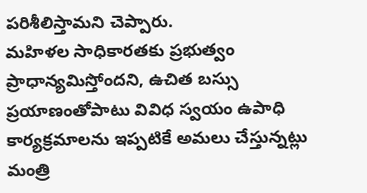పరిశీలిస్తామని చెప్పారు.
మహిళల సాధికారతకు ప్రభుత్వం ప్రాధాన్యమిస్తోందని, ఉచిత బస్సు ప్రయాణంతోపాటు వివిధ స్వయం ఉపాధి కార్యక్రమాలను ఇప్పటికే అమలు చేస్తున్నట్లు మంత్రి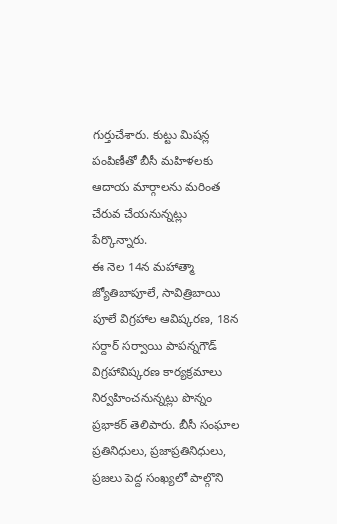గుర్తుచేశారు. కుట్టు మిషన్ల పంపిణీతో బీసీ మహిళలకు ఆదాయ మార్గాలను మరింత చేరువ చేయనున్నట్లు పేర్కొన్నారు.
ఈ నెల 14న మహాత్మా జ్యోతిబాపూలే, సావిత్రిబాయి పూలే విగ్రహాల ఆవిష్కరణ, 18న సర్దార్‌ సర్వాయి పాపన్నగౌడ్‌ విగ్రహావిష్కరణ కార్యక్రమాలు నిర్వహించనున్నట్లు పొన్నం ప్రభాకర్‌ తెలిపారు. బీసీ సంఘాల ప్రతినిధులు, ప్రజాప్రతినిధులు, ప్రజలు పెద్ద సంఖ్యలో పాల్గొని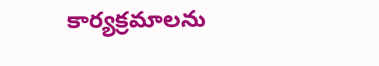కార్యక్రమాలను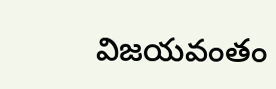విజయవంతం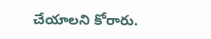చేయాలని కోరారు.